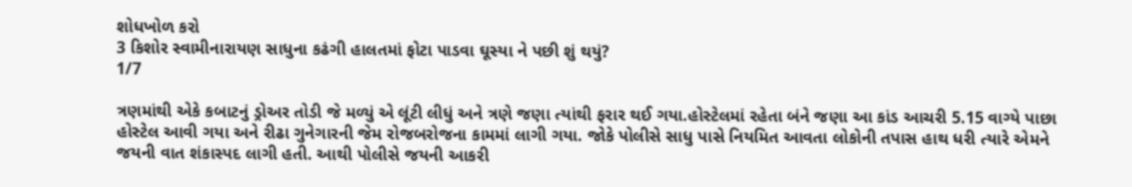શોધખોળ કરો
3 કિશોર સ્વામીનારાયણ સાધુના કઢંગી હાલતમાં ફોટા પાડવા ઘૂસ્યા ને પછી શું થયું?
1/7

ત્રણમાંથી એકે કબાટનું ડ્રોઅર તોડી જે મળ્યું એ લૂંટી લીધું અને ત્રણે જણા ત્યાંથી ફરાર થઈ ગયા.હોસ્ટેલમાં રહેતા બંને જણા આ કાંડ આચરી 5.15 વાગ્યે પાછા હોસ્ટેલ આવી ગયા અને રીઢા ગુનેગારની જેમ રોજબરોજના કામમાં લાગી ગયા. જોકે પોલીસે સાધુ પાસે નિયમિત આવતા લોકોની તપાસ હાથ ધરી ત્યારે એમને જયની વાત શંકાસ્પદ લાગી હતી. આથી પોલીસે જયની આકરી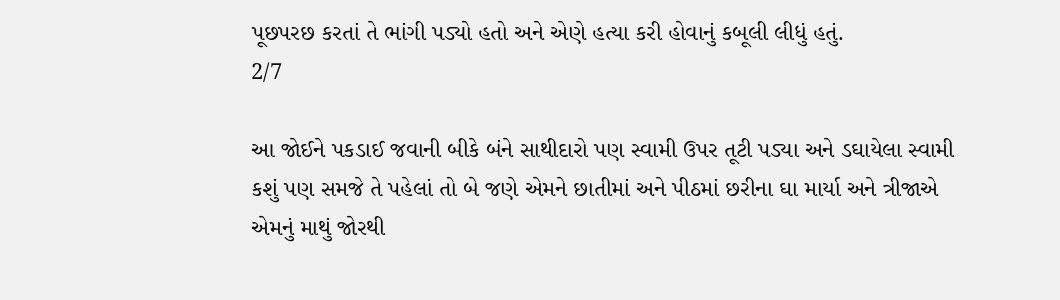પૂછપરછ કરતાં તે ભાંગી પડ્યો હતો અને એણે હત્યા કરી હોવાનું કબૂલી લીધું હતું.
2/7

આ જોઈને પકડાઈ જવાની બીકે બંને સાથીદારો પણ સ્વામી ઉપર તૂટી પડ્યા અને ડઘાયેલા સ્વામી કશું પણ સમજે તે પહેલાં તો બે જણે એમને છાતીમાં અને પીઠમાં છરીના ઘા માર્યા અને ત્રીજાએ એમનું માથું જોરથી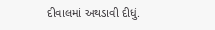દીવાલમાં અથડાવી દીધું.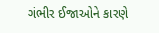ગંભીર ઈજાઓને કારણે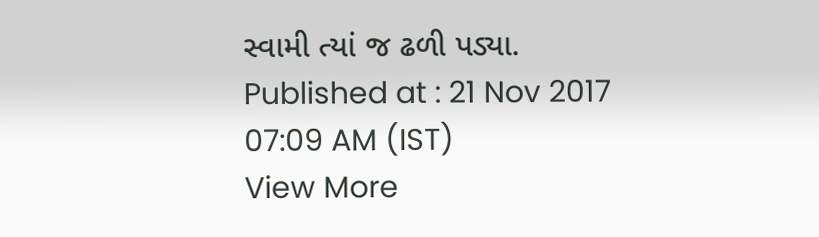સ્વામી ત્યાં જ ઢળી પડ્યા.
Published at : 21 Nov 2017 07:09 AM (IST)
View More